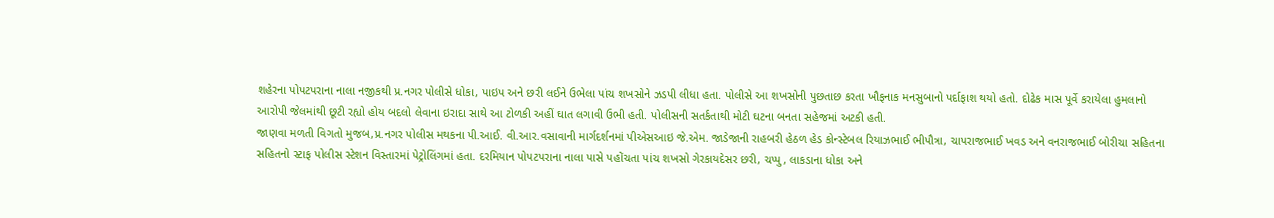શહેરના પોપટપરાના નાલા નજીકથી પ્ર.નગર પોલીસે ધોકા, પાઇપ અને છરી લઈને ઉભેલા પાંચ શખસોને ઝડપી લીધા હતા. પોલીસે આ શખસોની પુછતાછ કરતા ખૌફનાક મનસુબાનો પર્દાફાશ થયો હતો. દોઢેક માસ પૂર્વે કરાયેલા હુમલાનો આરોપી જેલમાંથી છૂટી રહ્યો હોય બદલો લેવાના ઇરાદા સાથે આ ટોળકી અહીં ઘાત લગાવી ઉભી હતી. પોલીસની સતર્કતાથી મોટી ઘટના બનતા સહેજમાં અટકી હતી.
જાણવા મળતી વિગતો મુજબ,પ્ર.નગર પોલીસ મથકના પી.આઈ. વી.આર.વસાવાની માર્ગદર્શનમાં પીએસઆઇ જે.એમ. જાડેજાની રાહબરી હેઠળ હેડ કોન્સ્ટેબલ રિયાઝભાઈ ભીપૌત્રા, ચાપરાજભાઈ ખવડ અને વનરાજભાઈ બોરીચા સહિતના સહિતનો સ્ટાફ પોલીસ સ્ટેશન વિસ્તારમાં પેટ્રોલિંગમાં હતા. દરમિયાન પોપટપરાના નાલા પાસે પહોંચતા પાંચ શખસો ગેરકાયદેસર છરી, ચપ્પુ, લાકડાના ધોકા અને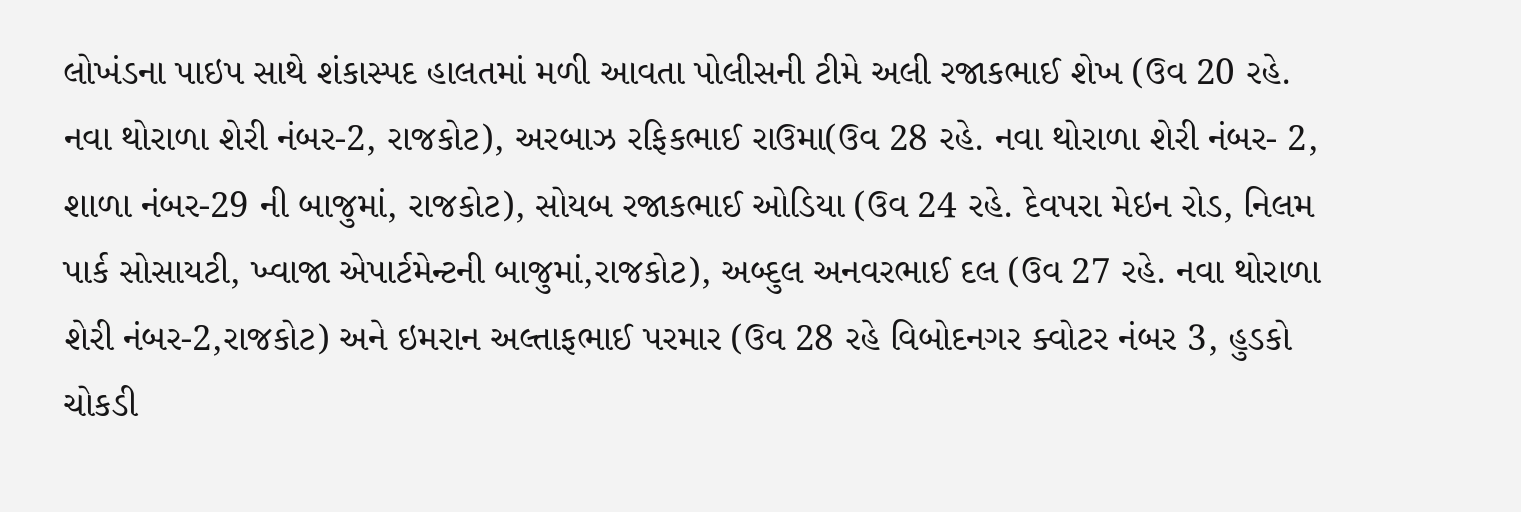લોખંડના પાઇપ સાથે શંકાસ્પદ હાલતમાં મળી આવતા પોલીસની ટીમે અલી રજાકભાઈ શેખ (ઉવ 20 રહે. નવા થોરાળા શેરી નંબર-2, રાજકોટ), અરબાઝ રફિકભાઈ રાઉમા(ઉવ 28 રહે. નવા થોરાળા શેરી નંબર- 2, શાળા નંબર-29 ની બાજુમાં, રાજકોટ), સોયબ રજાકભાઈ ઓડિયા (ઉવ 24 રહે. દેવપરા મેઇન રોડ, નિલમ પાર્ક સોસાયટી, ખ્વાજા એપાર્ટમેન્ટની બાજુમાં,રાજકોટ), અબ્દુલ અનવરભાઈ દલ (ઉવ 27 રહે. નવા થોરાળા શેરી નંબર-2,રાજકોટ) અને ઇમરાન અલ્તાફભાઈ પરમાર (ઉવ 28 રહે વિબોદનગર ક્વોટર નંબર 3, હુડકો ચોકડી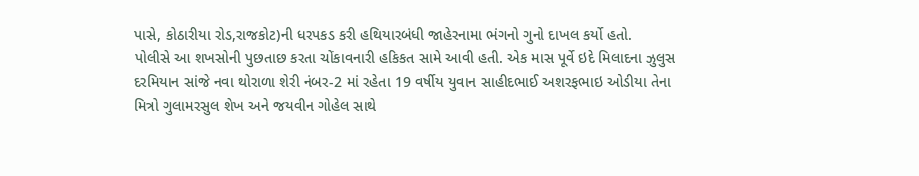પાસે, કોઠારીયા રોડ,રાજકોટ)ની ધરપકડ કરી હથિયારબંધી જાહેરનામા ભંગનો ગુનો દાખલ કર્યો હતો.
પોલીસે આ શખસોની પુછતાછ કરતા ચોંકાવનારી હકિકત સામે આવી હતી. એક માસ પૂર્વે ઇદે મિલાદના ઝુલુસ દરમિયાન સાંજે નવા થોરાળા શેરી નંબર-2 માં રહેતા 19 વર્ષીય યુવાન સાહીદભાઈ અશરફભાઇ ઓડીયા તેના મિત્રો ગુલામરસુલ શેખ અને જયવીન ગોહેલ સાથે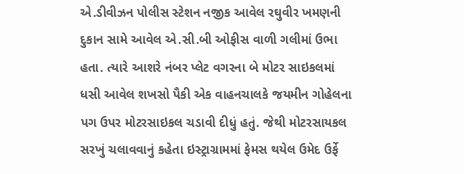એ.ડીવીઝન પોલીસ સ્ટેશન નજીક આવેલ રઘુવીર ખમણની દુકાન સામે આવેલ એ.સી.બી ઓફીસ વાળી ગલીમાં ઉભા હતા. ત્યારે આશરે નંબર પ્લેટ વગરના બે મોટર સાઇકલમાં ધસી આવેલ શખસો પૈકી એક વાહનચાલકે જયમીન ગોહેલના પગ ઉપર મોટરસાઇકલ ચડાવી દીધું હતું. જેથી મોટરસાયકલ સરખું ચલાવવાનું કહેતા ઇસ્ટ્રાગ્રામમાં ફેમસ થયેલ ઉમેદ ઉર્ફે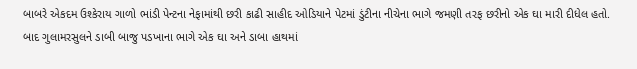બાબરે એકદમ ઉશ્કેરાય ગાળો ભાંડી પેન્ટના નેફામાંથી છરી કાઢી સાહીદ ઓડિયાને પેટમાં ડુંટીના નીચેના ભાગે જમણી તરફ છરીનો એક ઘા મારી દીધેલ હતો. બાદ ગુલામરસુલને ડાબી બાજુ પડખાના ભાગે એક ઘા અને ડાબા હાથમાં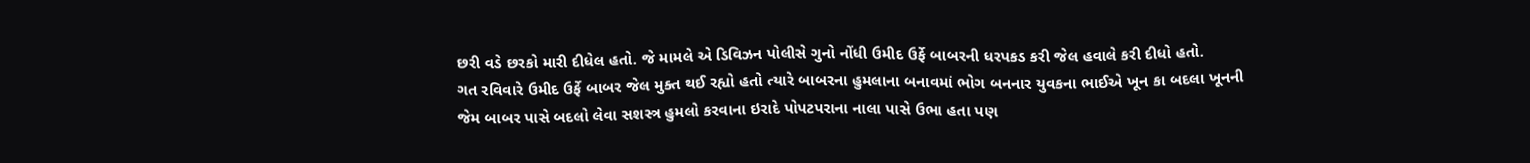છરી વડે છરકો મારી દીધેલ હતો. જે મામલે એ ડિવિઝન પોલીસે ગુનો નોંધી ઉમીદ ઉર્ફે બાબરની ધરપકડ કરી જેલ હવાલે કરી દીધો હતો.
ગત રવિવારે ઉમીદ ઉર્ફે બાબર જેલ મુક્ત થઈ રહ્યો હતો ત્યારે બાબરના હુમલાના બનાવમાં ભોગ બનનાર યુવકના ભાઈએ ખૂન કા બદલા ખૂનની જેમ બાબર પાસે બદલો લેવા સશસ્ત્ર હુમલો કરવાના ઇરાદે પોપટપરાના નાલા પાસે ઉભા હતા પણ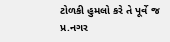ટોળકી હુમલો કરે તે પૂર્વે જ પ્ર.નગર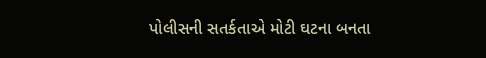પોલીસની સતર્કતાએ મોટી ઘટના બનતા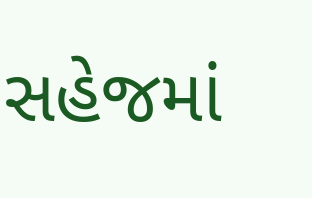સહેજમાં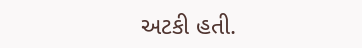અટકી હતી.